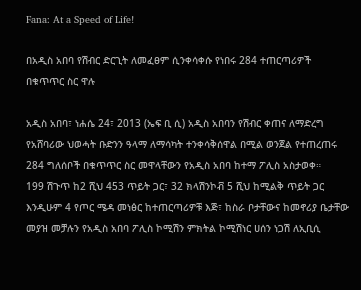Fana: At a Speed of Life!

በአዲስ አበባ የሽብር ድርጊት ለመፈፀም ሲንቀሳቀሱ የነበሩ 284 ተጠርጣሪዎች በቁጥጥር ስር ዋሉ

አዲስ አበባ፣ ነሐሴ 24፣ 2013 (ኤፍ ቢ ሲ) አዲስ አበባን የሽብር ቀጠና ለማድረግ የአሸባሪው ህወሓት ቡድንን ዓላማ ለማሳካት ተንቀሳቅሰዋል በሚል ወንጀል የተጠረጠሩ 284 ግለሰቦች በቁጥጥር ስር መዋላቸውን የአዲስ አበባ ከተማ ፖሊስ አስታወቀ።
199 ሽጉጥ ከ2 ሺህ 453 ጥይት ጋር፣ 32 ክላሽንኮቭ 5 ሺህ ከሚልቅ ጥይት ጋር እንዲሁም 4 የጦር ሜዳ መነፅር ከተጠርጣሪዎቹ እጅ፣ ከስራ ቦታቸውና ከመኖሪያ ቤታቸው መያዝ መቻሉን የአዲስ አበባ ፖሊስ ኮሚሽን ምክትል ኮሚሽነር ሀሰን ነጋሽ ለኢቢሲ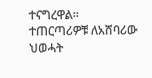ተናግረዋል፡፡
ተጠርጣሪዎቹ ለአሸባሪው ህወሓት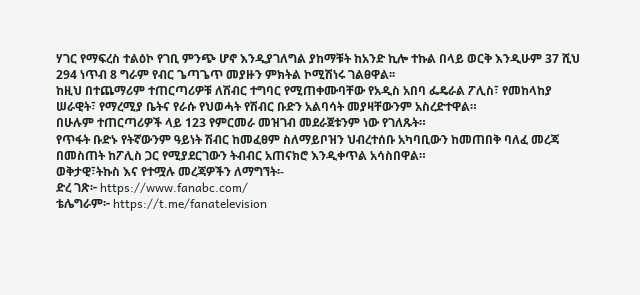ሃገር የማፍረስ ተልዕኮ የገቢ ምንጭ ሆኖ እንዲያገለግል ያከማቹት ከአንድ ኪሎ ተኩል በላይ ወርቅ እንዲሁም 37 ሺህ 294 ነጥብ 8 ግራም የብር ጌጣጌጥ መያዙን ምክትል ኮሚሽነሩ ገልፀዋል፡፡
ከዚህ በተጨማሪም ተጠርጣሪዎቹ ለሽብር ተግባር የሚጠቀሙባቸው የአዲስ አበባ ፌዴራል ፖሊስ፣ የመከላከያ ሠራዊት፣ የማረሚያ ቤትና የራሱ የህወሓት የሽብር ቡድን አልባሳት መያዛቸውንም አስረድተዋል።
በሁሉም ተጠርጣሪዎች ላይ 123 የምርመራ መዝገብ መደራጀቱንም ነው የገለጹት።
የጥፋት ቡድኑ የትኛውንም ዓይነት ሽብር ከመፈፀም ስለማይቦዝን ህብረተሰቡ አካባቢውን ከመጠበቅ ባለፈ መረጃ በመስጠት ከፖሊስ ጋር የሚያደርገውን ትብብር አጠናክሮ እንዲቀጥል አሳስበዋል።
ወቅታዊ፣ትኩስ እና የተሟሉ መረጃዎችን ለማግኘት፡-
ድረ ገጽ፦ https://www.fanabc.com/
ቴሌግራም፦ https://t.me/fanatelevision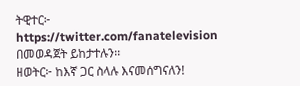ትዊተር፦ https://twitter.com/fanatelevision በመወዳጀት ይከታተሉን፡፡
ዘወትር፦ ከእኛ ጋር ስላሉ እናመሰግናለን!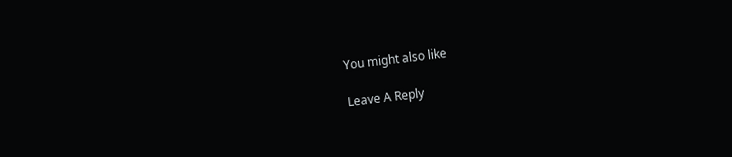You might also like

Leave A Reply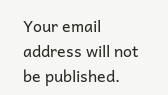Your email address will not be published.